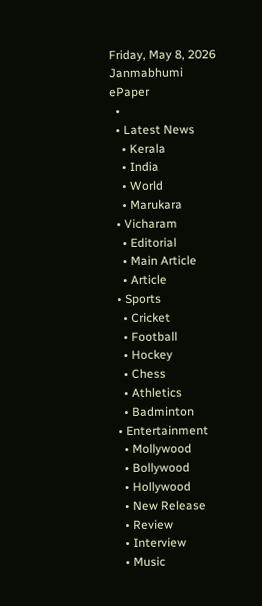Friday, May 8, 2026
Janmabhumi
ePaper
  •
  • Latest News
    • Kerala
    • India
    • World
    • Marukara
  • Vicharam
    • Editorial
    • Main Article
    • Article
  • Sports
    • Cricket
    • Football
    • Hockey
    • Chess
    • Athletics
    • Badminton
  • Entertainment
    • Mollywood
    • Bollywood
    • Hollywood
    • New Release
    • Review
    • Interview
    • Music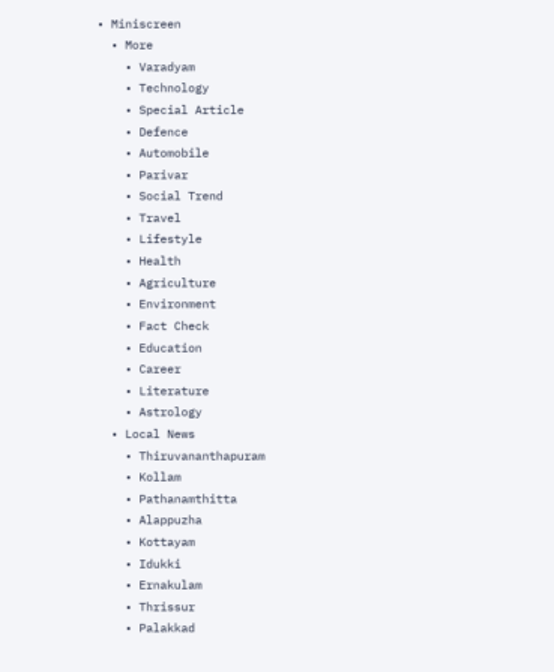• Miniscreen
  • More
    • Varadyam
    • Technology
    • Special Article
    • Defence
    • Automobile
    • Parivar
    • Social Trend
    • Travel
    • Lifestyle
    • Health
    • Agriculture
    • Environment
    • Fact Check
    • Education
    • Career
    • Literature
    • Astrology
  • Local News
    • Thiruvananthapuram
    • Kollam
    • Pathanamthitta
    • Alappuzha
    • Kottayam
    • Idukki
    • Ernakulam
    • Thrissur
    • Palakkad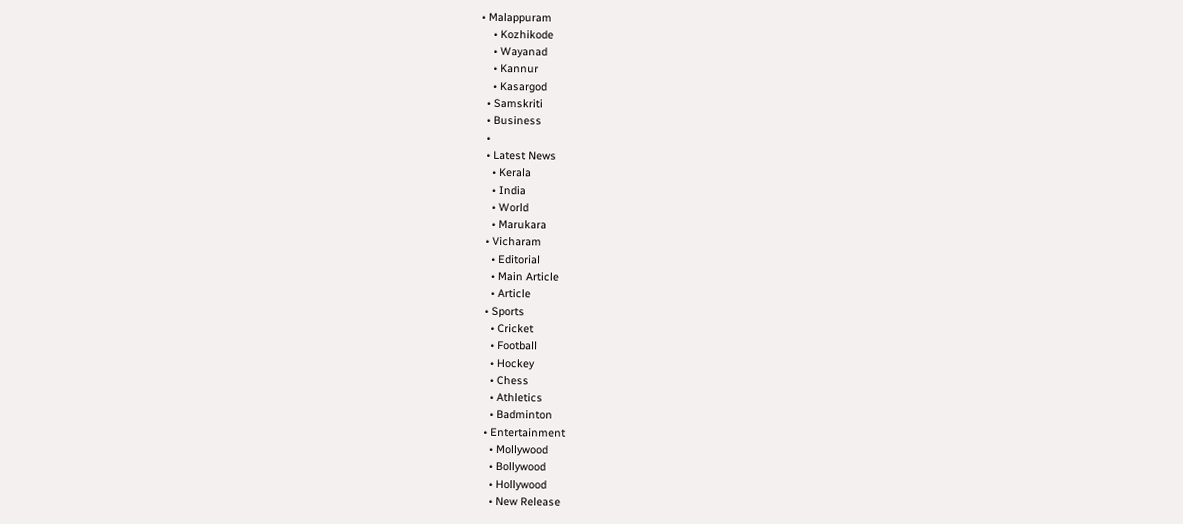• Malappuram
    • Kozhikode
    • Wayanad
    • Kannur
    • Kasargod
  • Samskriti
  • Business
  •
  • Latest News
    • Kerala
    • India
    • World
    • Marukara
  • Vicharam
    • Editorial
    • Main Article
    • Article
  • Sports
    • Cricket
    • Football
    • Hockey
    • Chess
    • Athletics
    • Badminton
  • Entertainment
    • Mollywood
    • Bollywood
    • Hollywood
    • New Release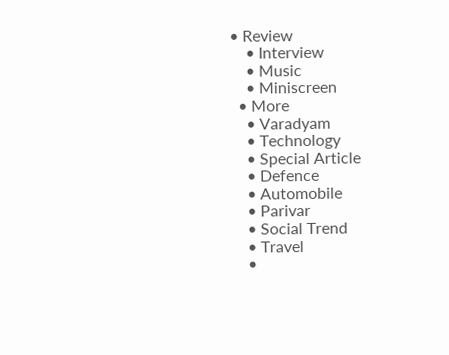• Review
    • Interview
    • Music
    • Miniscreen
  • More
    • Varadyam
    • Technology
    • Special Article
    • Defence
    • Automobile
    • Parivar
    • Social Trend
    • Travel
    •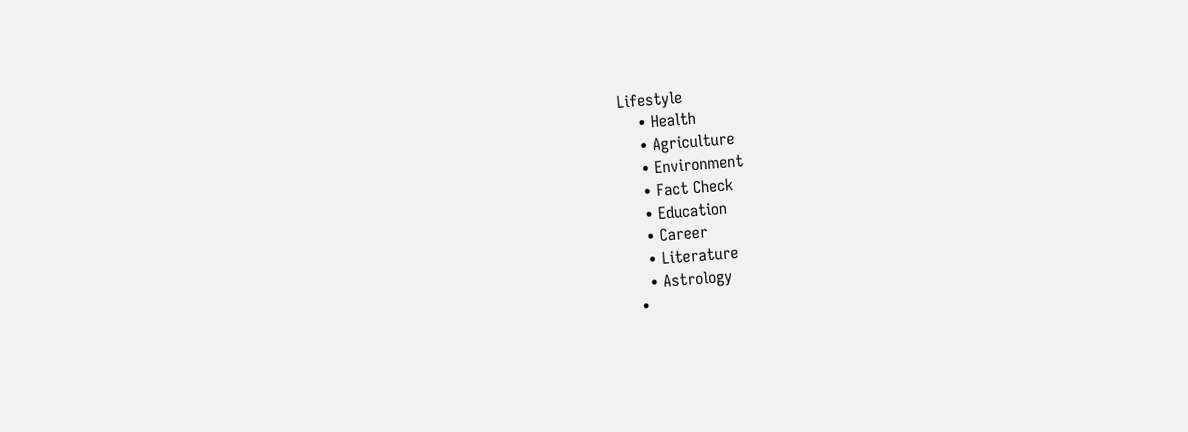Lifestyle
    • Health
    • Agriculture
    • Environment
    • Fact Check
    • Education
    • Career
    • Literature
    • Astrology
  •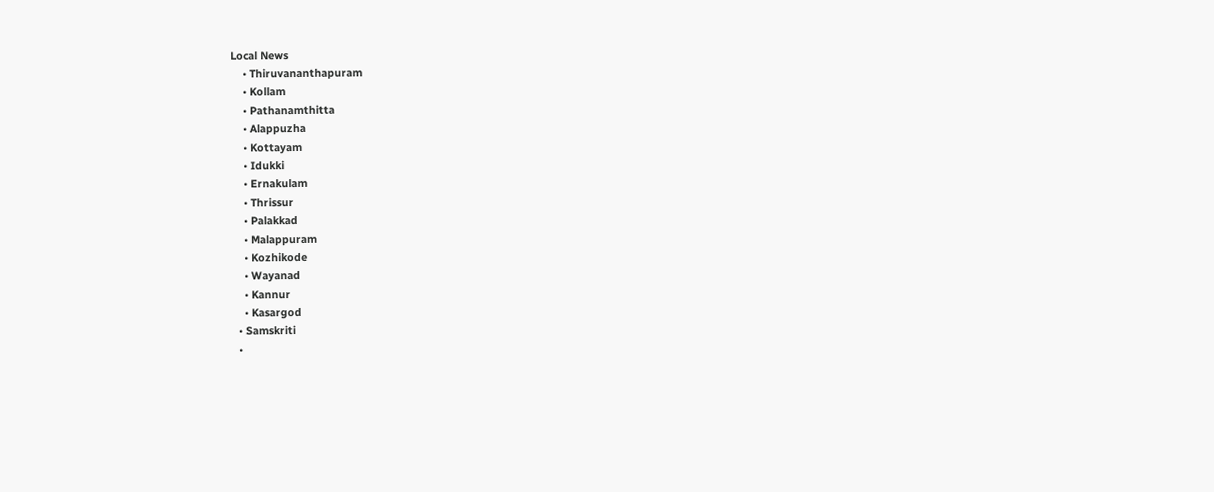Local News
    • Thiruvananthapuram
    • Kollam
    • Pathanamthitta
    • Alappuzha
    • Kottayam
    • Idukki
    • Ernakulam
    • Thrissur
    • Palakkad
    • Malappuram
    • Kozhikode
    • Wayanad
    • Kannur
    • Kasargod
  • Samskriti
  •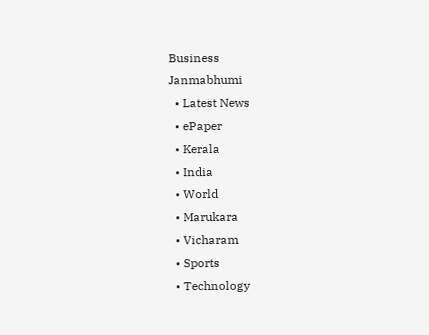Business
Janmabhumi
  • Latest News
  • ePaper
  • Kerala
  • India
  • World
  • Marukara
  • Vicharam
  • Sports
  • Technology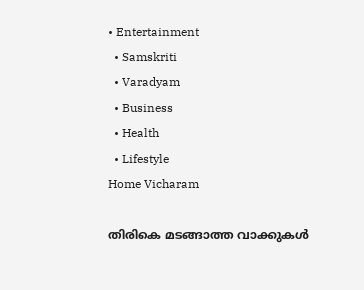• Entertainment
  • Samskriti
  • Varadyam
  • Business
  • Health
  • Lifestyle
Home Vicharam

തിരികെ മടങ്ങാത്ത വാക്കുകള്‍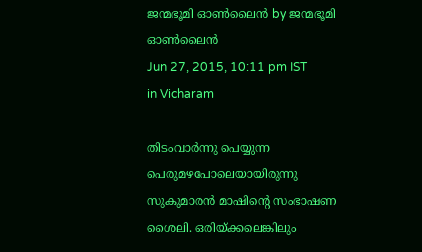ജന്മഭൂമി ഓണ്‍ലൈന്‍ by ജന്മഭൂമി ഓണ്‍ലൈന്‍
Jun 27, 2015, 10:11 pm IST
in Vicharam

തിടംവാര്‍ന്നു പെയ്യുന്ന പെരുമഴപോലെയായിരുന്നു സുകുമാരന്‍ മാഷിന്റെ സംഭാഷണ ശൈലി. ഒരിയ്‌ക്കലെങ്കിലും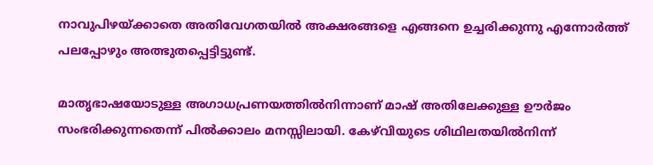നാവുപിഴയ്‌ക്കാതെ അതിവേഗതയില്‍ അക്ഷരങ്ങളെ എങ്ങനെ ഉച്ചരിക്കുന്നു എന്നോര്‍ത്ത് പലപ്പോഴും അത്ഭുതപ്പെട്ടിട്ടുണ്ട്.

മാതൃഭാഷയോടുള്ള അഗാധപ്രണയത്തില്‍നിന്നാണ് മാഷ് അതിലേക്കുള്ള ഊര്‍ജം സംഭരിക്കുന്നതെന്ന് പില്‍ക്കാലം മനസ്സിലായി. കേഴ്‌വിയുടെ ശിഥിലതയില്‍നിന്ന്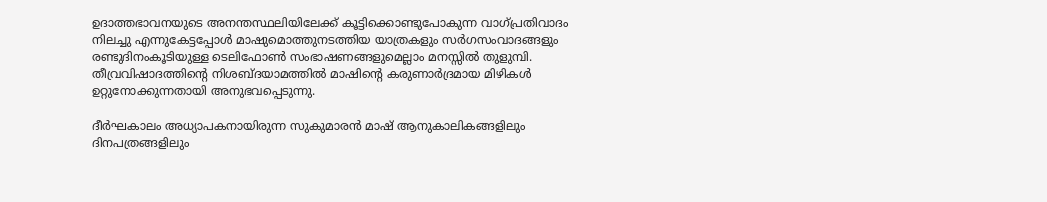ഉദാത്തഭാവനയുടെ അനന്തസ്ഥലിയിലേക്ക് കൂട്ടിക്കൊണ്ടുപോകുന്ന വാഗ്പ്രതിവാദം നിലച്ചു എന്നുകേട്ടപ്പോള്‍ മാഷുമൊത്തുനടത്തിയ യാത്രകളും സര്‍ഗസംവാദങ്ങളും രണ്ടുദിനംകൂടിയുള്ള ടെലിഫോണ്‍ സംഭാഷണങ്ങളുമെല്ലാം മനസ്സില്‍ തുളുമ്പി. തീവ്രവിഷാദത്തിന്റെ നിശബ്ദയാമത്തില്‍ മാഷിന്റെ കരുണാര്‍ദ്രമായ മിഴികള്‍ ഉറ്റുനോക്കുന്നതായി അനുഭവപ്പെടുന്നു.

ദീര്‍ഘകാലം അധ്യാപകനായിരുന്ന സുകുമാരന്‍ മാഷ് ആനുകാലികങ്ങളിലും ദിനപത്രങ്ങളിലും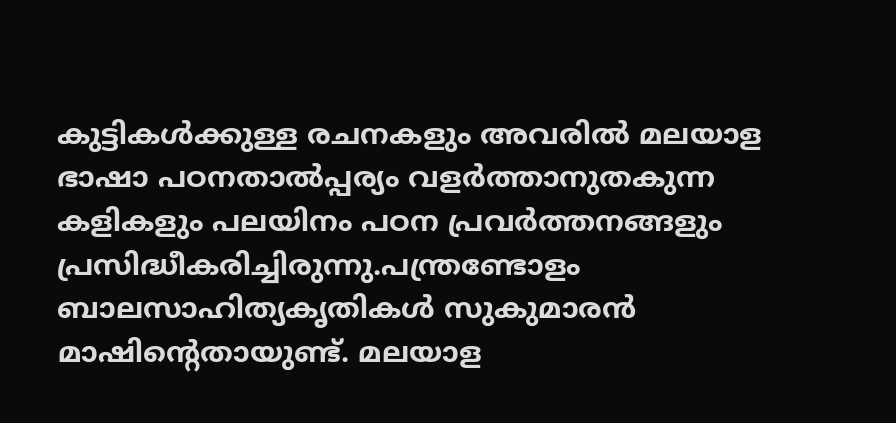കുട്ടികള്‍ക്കുള്ള രചനകളും അവരില്‍ മലയാള ഭാഷാ പഠനതാല്‍പ്പര്യം വളര്‍ത്താനുതകുന്ന കളികളും പലയിനം പഠന പ്രവര്‍ത്തനങ്ങളും പ്രസിദ്ധീകരിച്ചിരുന്നു.പന്ത്രണ്ടോളം ബാലസാഹിത്യകൃതികള്‍ സുകുമാരന്‍ മാഷിന്റെതായുണ്ട്. മലയാള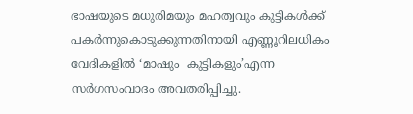ഭാഷയുടെ മധുരിമയും മഹത്വവും കുട്ടികള്‍ക്ക് പകര്‍ന്നുകൊടുക്കുന്നതിനായി എണ്ണൂറിലധികം വേദികളില്‍ ‘മാഷും  കുട്ടികളും’എന്ന സര്‍ഗസംവാദം അവതരിപ്പിച്ചു.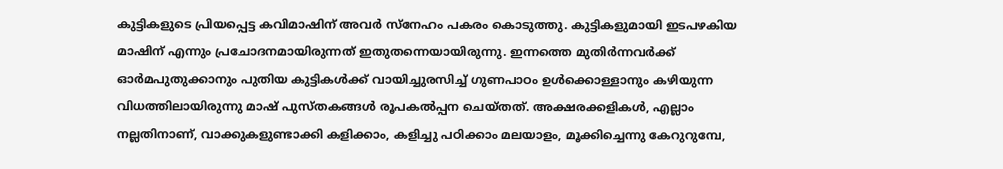കുട്ടികളുടെ പ്രിയപ്പെട്ട കവിമാഷിന് അവര്‍ സ്‌നേഹം പകരം കൊടുത്തു. കുട്ടികളുമായി ഇടപഴകിയ മാഷിന് എന്നും പ്രചോദനമായിരുന്നത് ഇതുതന്നെയായിരുന്നു. ഇന്നത്തെ മുതിര്‍ന്നവര്‍ക്ക് ഓര്‍മപുതുക്കാനും പുതിയ കുട്ടികള്‍ക്ക് വായിച്ചുരസിച്ച് ഗുണപാഠം ഉള്‍ക്കൊള്ളാനും കഴിയുന്ന വിധത്തിലായിരുന്നു മാഷ് പുസ്തകങ്ങള്‍ രൂപകല്‍പ്പന ചെയ്തത്. അക്ഷരക്കളികള്‍, എല്ലാം നല്ലതിനാണ്, വാക്കുകളുണ്ടാക്കി കളിക്കാം, കളിച്ചു പഠിക്കാം മലയാളം, മൂക്കിച്ചെന്നു കേറുറുമ്പേ,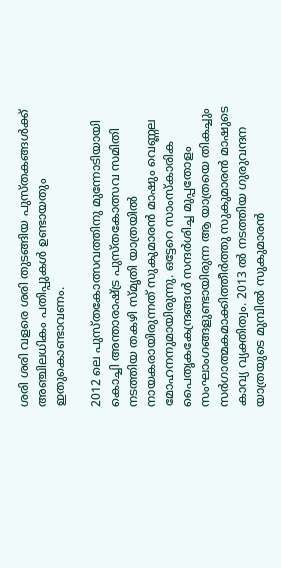ശരി ശരി വളരെ ശരി തുടങ്ങിയ പുസ്തകങ്ങള്‍ക്ക് അഞ്ചിലധികം പതിപ്പുകള്‍ ഉണ്ടായതും ഇതുകൊണ്ടാവണം.

2012 ലെ പുസ്തകോത്സവത്തിനു മുന്നോടിയായി കൊച്ചി അന്താരാഷ്‌ട്ര പുസ്തകോത്സവ സമിതി നടത്തിയ തകഴി സ്മൃതി യാത്രയില്‍ നായകരായിരുന്നത് സുകുമാരന്‍ മാഷും വെണ്ണല മോഹനനുമായിരുന്നു. ഒട്ടേറെ സാംസ്‌കാരിക പൈതൃകകേന്ദ്രങ്ങള്‍ സന്ദര്‍ശിച്ച മുപ്പതോളം സംഘാംഗങ്ങളുണ്ടായിരുന്ന ആ യാത്രയെ തികച്ചും സര്‍ഗാത്മകമാക്കിത്തീര്‍ത്തു സുകുമാരന്‍ മാഷുടെ കാവ്യ വ്യക്തിത്വം. 2013 ല്‍ നടത്തിയ ഗുരുവന്ദന യാത്രയുടെ മുമ്പില്‍ സുകുമാരന്‍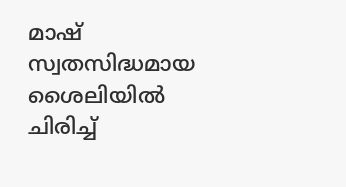മാഷ് സ്വതസിദ്ധമായ ശൈലിയില്‍ ചിരിച്ച്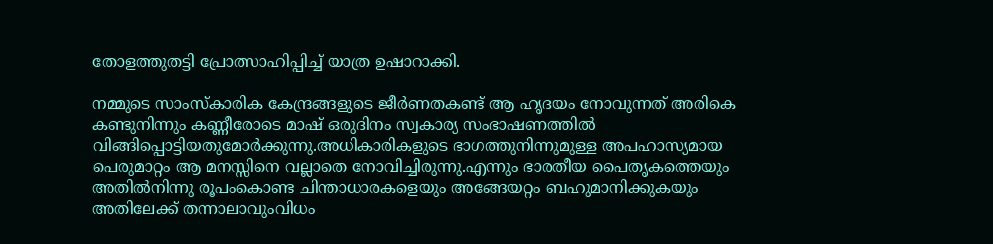തോളത്തുതട്ടി പ്രോത്സാഹിപ്പിച്ച് യാത്ര ഉഷാറാക്കി.

നമ്മുടെ സാംസ്‌കാരിക കേന്ദ്രങ്ങളുടെ ജീര്‍ണതകണ്ട് ആ ഹൃദയം നോവുന്നത് അരികെ  കണ്ടുനിന്നും കണ്ണീരോടെ മാഷ് ഒരുദിനം സ്വകാര്യ സംഭാഷണത്തില്‍ വിങ്ങിപ്പൊട്ടിയതുമോര്‍ക്കുന്നു.അധികാരികളുടെ ഭാഗത്തുനിന്നുമുള്ള അപഹാസ്യമായ പെരുമാറ്റം ആ മനസ്സിനെ വല്ലാതെ നോവിച്ചിരുന്നു.എന്നും ഭാരതീയ പൈതൃകത്തെയും അതില്‍നിന്നു രൂപംകൊണ്ട ചിന്താധാരകളെയും അങ്ങേയറ്റം ബഹുമാനിക്കുകയും അതിലേക്ക് തന്നാലാവുംവിധം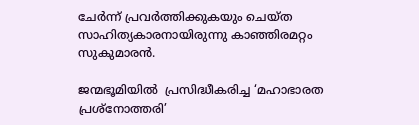ചേര്‍ന്ന് പ്രവര്‍ത്തിക്കുകയും ചെയ്ത സാഹിത്യകാരനായിരുന്നു കാഞ്ഞിരമറ്റം സുകുമാരന്‍.

ജന്മഭൂമിയില്‍  പ്രസിദ്ധീകരിച്ച ‘മഹാഭാരത പ്രശ്‌നോത്തരി’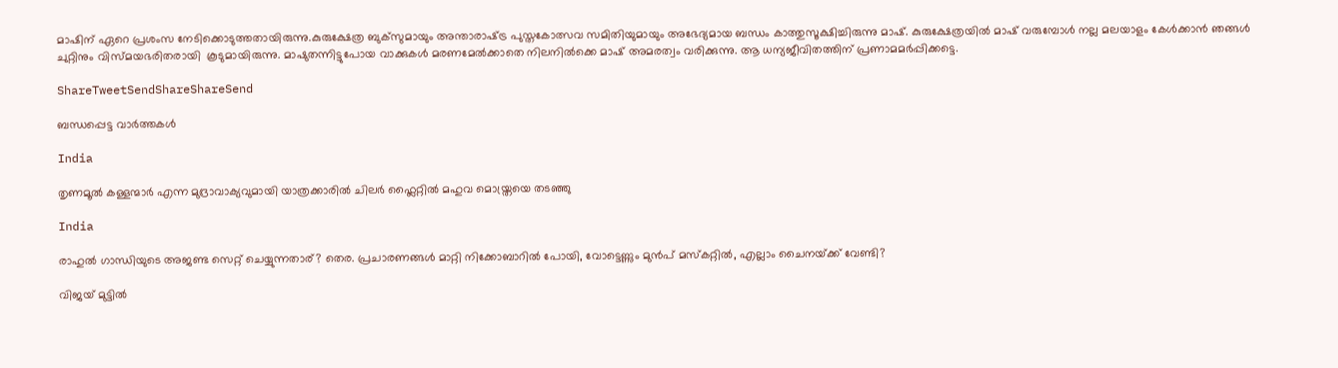മാഷിന് ഏറെ പ്രശംസ നേടിക്കൊടുത്തതായിരുന്നു.കുരുക്ഷേത്ര ബുക്‌സുമായും അന്താരാഷ്‌ട്ര പുസ്തകോത്സവ സമിതിയുമായും അഭേദ്യമായ ബന്ധം കാത്തുസൂക്ഷിച്ചിരുന്നു മാഷ്. കുരുക്ഷേത്രയില്‍ മാഷ് വരുമ്പോള്‍ നല്ല മലയാളം കേള്‍ക്കാന്‍ ഞങ്ങള്‍ ചുറ്റിനും വിസ്മയഭരിതരായി  കൂടുമായിരുന്നു. മാഷുതന്നിട്ടുപോയ വാക്കുകള്‍ മരണമേല്‍ക്കാതെ നിലനില്‍ക്കെ മാഷ് അമരത്വം വരിക്കുന്നു. ആ ധന്യജീവിതത്തിന് പ്രണാമമര്‍പ്പിക്കട്ടെ.

ShareTweetSendShareShareSend

ബന്ധപ്പെട്ട വാര്‍ത്തകള്‍

India

തൃണമൂല്‍ കള്ളന്മാര്‍ എന്ന മുദ്രാവാക്യവുമായി യാത്രക്കാരില്‍ ചിലര്‍ ഫ്ലൈറ്റില്‍ മഹുവ മൊയ്ത്രയെ തടഞ്ഞു

India

രാഹുല്‍ ഗാന്ധിയുടെ അജണ്ട സെറ്റ് ചെയ്യുന്നതാര്? തെര. പ്രചാരണങ്ങള്‍ മാറ്റി നിക്കോബാറില്‍ പോയി, വോട്ടെണ്ണും മുന്‍പ് മസ്കറ്റില്‍, എല്ലാം ചൈനയ്‌ക്ക് വേണ്ടി?

വിജയ് മുട്ടില്‍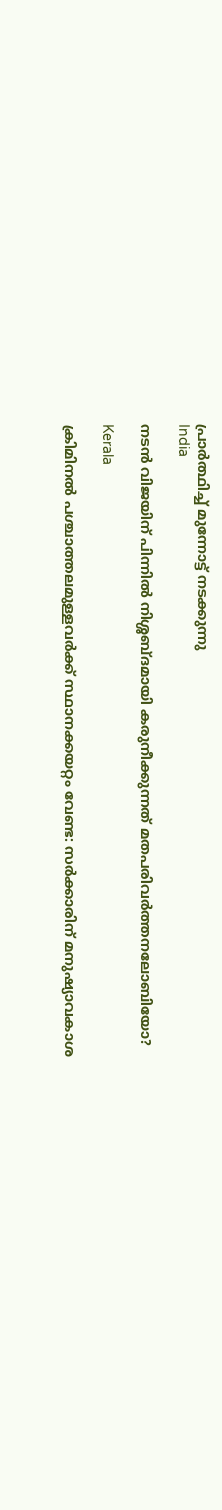പ്രാര്‍ത്ഥിച്ച് മുന്നോട്ട് നടക്കുന്നു
India

നടന്‍ വിജയിന് പിന്നില്‍ നിശ്ശബ്ദമായി കരുനീക്കുന്നത് മതപരിവര്‍ത്തനലോബിയോ?

Kerala

ക്രിമിനല്‍ പശ്ചാത്തലമുള്ളവര്‍ക്ക് സ്ഥാനക്കയറ്റം വേണ്ട: സര്‍ക്കാരിന് മനുഷ്യാവകാശ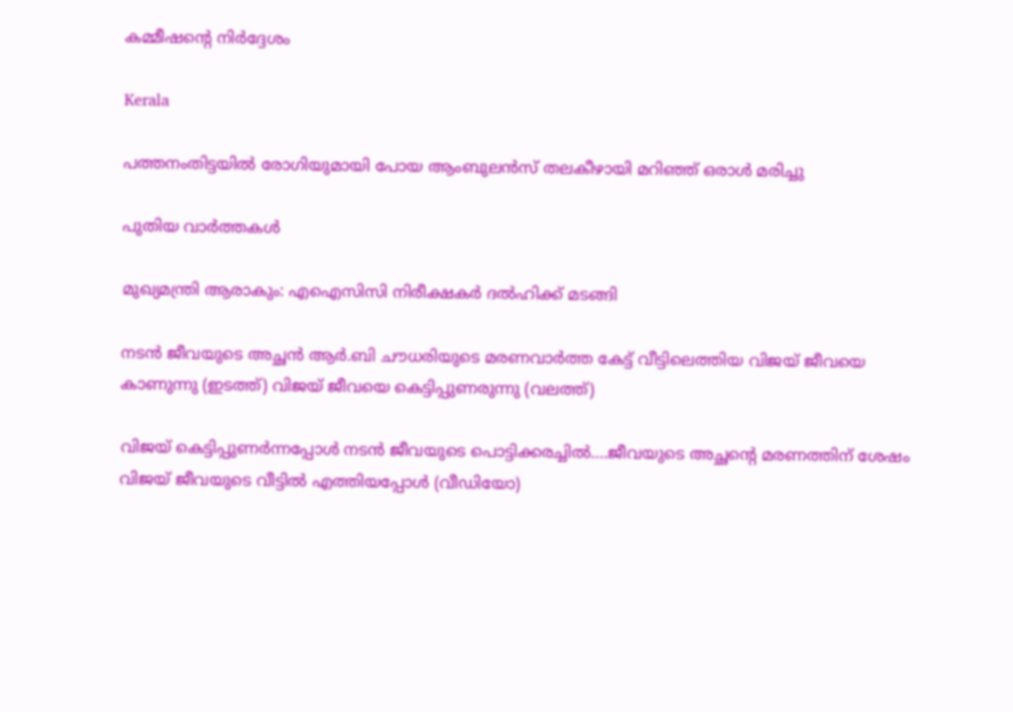കമ്മീഷന്റെ നിര്‍ദ്ദേശം

Kerala

പത്തനംതിട്ടയില്‍ രോഗിയുമായി പോയ ആംബുലന്‍സ് തലകീഴായി മറിഞ്ഞ് ഒരാള്‍ മരിച്ചു

പുതിയ വാര്‍ത്തകള്‍

മുഖ്യമന്ത്രി ആരാകും: എഐസിസി നിരീക്ഷകര്‍ ദല്‍ഹിക്ക് മടങ്ങി

നടന്‍ ജീവയുടെ അച്ഛന്‍ ആര്‍.ബി ചൗധരിയുടെ മരണവാര്‍ത്ത കേട്ട് വീട്ടിലെത്തിയ വിജയ് ജീവയെ കാണുന്നു (ഇടത്ത്) വിജയ് ജീവയെ കെട്ടിപ്പുണരുന്നു (വലത്ത്)

വിജയ് കെട്ടിപ്പുണര്‍ന്നപ്പോള്‍ നടന്‍ ജീവയുടെ പൊട്ടിക്കരച്ചില്‍….ജീവയുടെ അച്ഛന്റെ മരണത്തിന് ശേഷം വിജയ് ജീവയുടെ വീട്ടില്‍ എത്തിയപ്പോള്‍ (വീഡിയോ)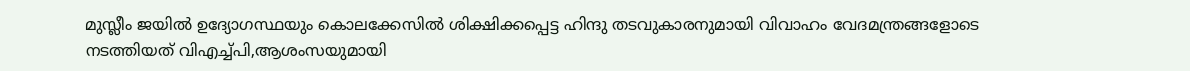മുസ്ലീം ജയില്‍ ഉദ്യോഗസ്ഥയും കൊലക്കേസില്‍ ശിക്ഷിക്കപ്പെട്ട ഹിന്ദു തടവുകാരനുമായി വിവാഹം വേദമന്ത്രങ്ങളോടെ നടത്തിയത് വിഎച്ച്പി,ആശംസയുമായി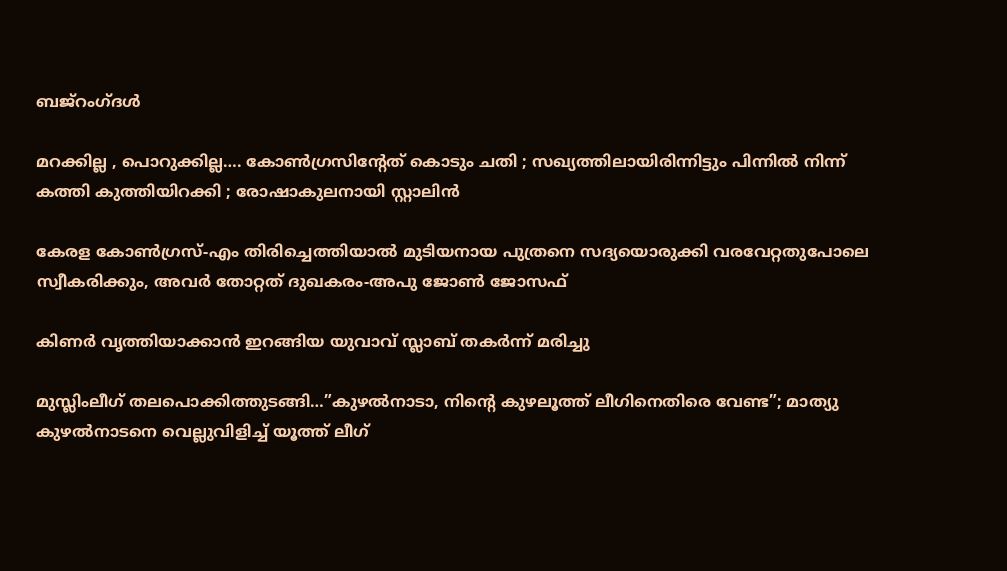ബജ്‌റംഗ്ദള്‍

മറക്കില്ല , പൊറുക്കില്ല…. കോൺഗ്രസിൻ്റേത് കൊടും ചതി ; സഖ്യത്തിലായിരിന്നിട്ടും പിന്നിൽ നിന്ന് കത്തി കുത്തിയിറക്കി ; രോഷാകുലനായി സ്റ്റാലിൻ

കേരള കോണ്‍ഗ്രസ്-എം തിരിച്ചെത്തിയാല്‍ മുടിയനായ പുത്രനെ സദ്യയൊരുക്കി വരവേറ്റതുപോലെ സ്വീകരിക്കും, അവര്‍ തോറ്റത് ദുഖകരം-അപു ജോണ്‍ ജോസഫ്

കിണര്‍ വൃത്തിയാക്കാന്‍ ഇറങ്ങിയ യുവാവ് സ്ലാബ് തകര്‍ന്ന് മരിച്ചു

മുസ്ലിംലീഗ് തലപൊക്കിത്തുടങ്ങി…”കുഴൽനാടാ, നിന്റെ കുഴലൂത്ത് ലീഗിനെതിരെ വേണ്ട”; മാത്യു കുഴൽനാടനെ വെല്ലുവിളിച്ച് യൂത്ത് ലീഗ്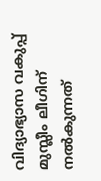വിദ്യാഭ്യാസ വകുപ്പ് മുസ്ലീം ലീഗിന് നല്‍കുന്നത്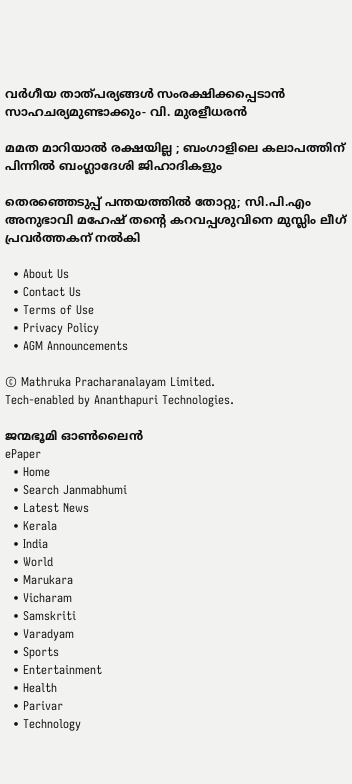വര്‍ഗീയ താത്പര്യങ്ങള്‍ സംരക്ഷിക്കപ്പെടാന്‍ സാഹചര്യമുണ്ടാക്കും- വി. മുരളീധരന്‍

മമത മാറിയാൽ രക്ഷയില്ല ; ബംഗാളിലെ കലാപത്തിന് പിന്നിൽ ബംഗ്ലാദേശി ജിഹാദികളും

തെരഞ്ഞെടുപ്പ് പന്തയത്തില്‍ തോറ്റു; സി.പി.എം അനുഭാവി മഹേഷ് തന്റെ കറവപ്പശുവിനെ മുസ്ലിം ലീഗ് പ്രവര്‍ത്തകന് നല്‍കി

  • About Us
  • Contact Us
  • Terms of Use
  • Privacy Policy
  • AGM Announcements

© Mathruka Pracharanalayam Limited.
Tech-enabled by Ananthapuri Technologies.

ജന്മഭൂമി ഓണ്‍ലൈന്‍
ePaper
  • Home
  • Search Janmabhumi
  • Latest News
  • Kerala
  • India
  • World
  • Marukara
  • Vicharam
  • Samskriti
  • Varadyam
  • Sports
  • Entertainment
  • Health
  • Parivar
  • Technology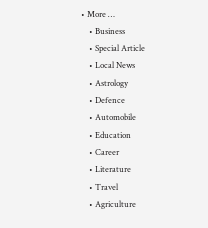• More …
    • Business
    • Special Article
    • Local News
    • Astrology
    • Defence
    • Automobile
    • Education
    • Career
    • Literature
    • Travel
    • Agriculture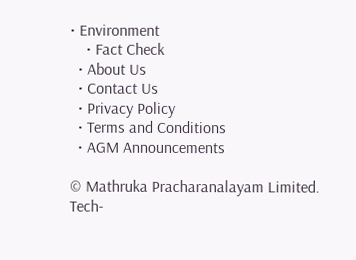• Environment
    • Fact Check
  • About Us
  • Contact Us
  • Privacy Policy
  • Terms and Conditions
  • AGM Announcements

© Mathruka Pracharanalayam Limited.
Tech-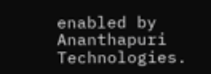enabled by Ananthapuri Technologies.